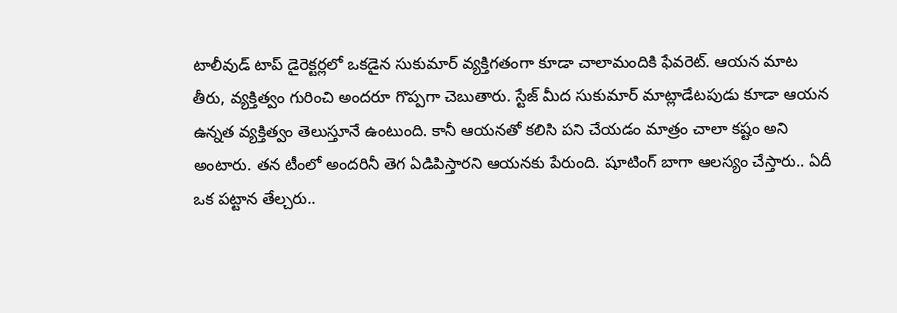టాలీవుడ్ టాప్ డైరెక్టర్లలో ఒకడైన సుకుమార్ వ్యక్తిగతంగా కూడా చాలామందికి ఫేవరెట్. ఆయన మాట తీరు, వ్యక్తిత్వం గురించి అందరూ గొప్పగా చెబుతారు. స్టేజ్ మీద సుకుమార్ మాట్లాడేటపుడు కూడా ఆయన ఉన్నత వ్యక్తిత్వం తెలుస్తూనే ఉంటుంది. కానీ ఆయనతో కలిసి పని చేయడం మాత్రం చాలా కష్టం అని అంటారు. తన టీంలో అందరినీ తెగ ఏడిపిస్తారని ఆయనకు పేరుంది. షూటింగ్ బాగా ఆలస్యం చేస్తారు.. ఏదీ ఒక పట్టాన తేల్చరు..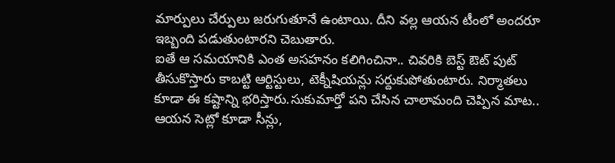మార్పులు చేర్పులు జరుగుతూనే ఉంటాయి. దీని వల్ల ఆయన టీంలో అందరూ ఇబ్బంది పడుతుంటారని చెబుతారు.
ఐతే ఆ సమయానికి ఎంత అసహనం కలిగించినా.. చివరికి బెస్ట్ ఔట్ పుట్ తీసుకొస్తారు కాబట్టి ఆర్టిస్టులు, టెక్నీషియన్లు సర్దుకుపోతుంటారు. నిర్మాతలు కూడా ఈ కష్టాన్ని భరిస్తారు.సుకుమార్తో పని చేసిన చాలామంది చెప్పిన మాట.. ఆయన సెట్లో కూడా సీన్లు,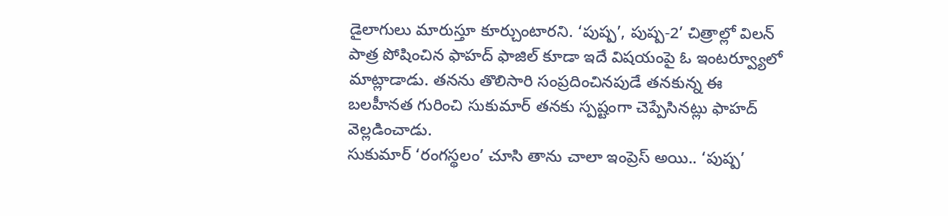డైలాగులు మారుస్తూ కూర్చుంటారని. ‘పుష్ప’, పుష్ప-2’ చిత్రాల్లో విలన్ పాత్ర పోషించిన ఫాహద్ ఫాజిల్ కూడా ఇదే విషయంపై ఓ ఇంటర్వ్యూలో మాట్లాడాడు. తనను తొలిసారి సంప్రదించినపుడే తనకున్న ఈ బలహీనత గురించి సుకుమార్ తనకు స్పష్టంగా చెప్పేసినట్లు ఫాహద్ వెల్లడించాడు.
సుకుమార్ ‘రంగస్థలం’ చూసి తాను చాలా ఇంప్రెస్ అయి.. ‘పుష్ప’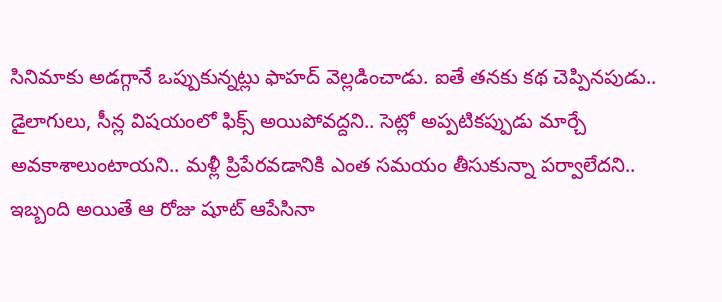సినిమాకు అడగ్గానే ఒప్పుకున్నట్లు ఫాహద్ వెల్లడించాడు. ఐతే తనకు కథ చెప్పినపుడు.. డైలాగులు, సీన్ల విషయంలో ఫిక్స్ అయిపోవద్దని.. సెట్లో అప్పటికప్పుడు మార్చే అవకాశాలుంటాయని.. మళ్లీ ప్రిపేరవడానికి ఎంత సమయం తీసుకున్నా పర్వాలేదని.. ఇబ్బంది అయితే ఆ రోజు షూట్ ఆపేసినా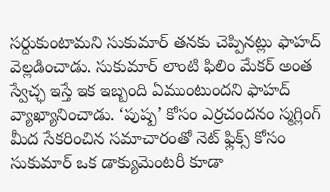సర్దుకుంటామని సుకుమార్ తనకు చెప్పినట్లు ఫాహద్ వెల్లడించాడు. సుకుమార్ లాంటి ఫిలిం మేకర్ అంత స్వేచ్ఛ ఇస్తే ఇక ఇబ్బంది ఏముంటుందని ఫాహద్ వ్యాఖ్యానించాడు. ‘పుష్ప’ కోసం ఎర్రచందనం స్మగ్లింగ్ మీద సేకరించిన సమాచారంతో నెట్ ఫ్లిక్స్ కోసం సుకుమార్ ఒక డాక్యుమెంటరీ కూడా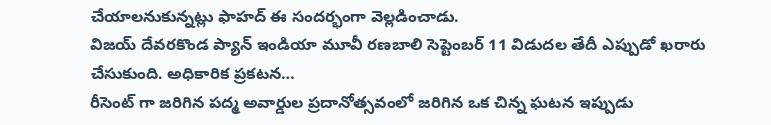చేయాలనుకున్నట్లు ఫాహద్ ఈ సందర్భంగా వెల్లడించాడు.
విజయ్ దేవరకొండ ప్యాన్ ఇండియా మూవీ రణబాలి సెప్టెంబర్ 11 విడుదల తేదీ ఎప్పుడో ఖరారు చేసుకుంది. అధికారిక ప్రకటన…
రీసెంట్ గా జరిగిన పద్మ అవార్డుల ప్రదానోత్సవంలో జరిగిన ఒక చిన్న ఘటన ఇప్పుడు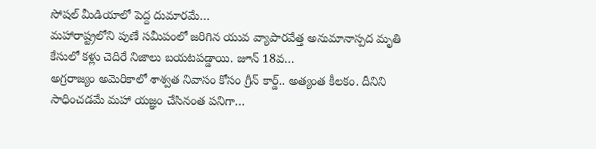సోషల్ మీడియాలో పెద్ద దుమారమే…
మహారాష్ట్రలోని పుణే సమీపంలో జరిగిన యువ వ్యాపారవేత్త అనుమానాస్పద మృతి కేసులో కళ్లు చెదిరే నిజాలు బయటపడ్డాయి. జూన్ 18వ…
అగ్రరాజ్యం అమెరికాలో శాశ్వత నివాసం కోసం గ్రీన్ కార్డ్.. అత్యంత కీలకం. దీనిని సాధించడమే మహా యజ్ఞం చేసినంత పనిగా…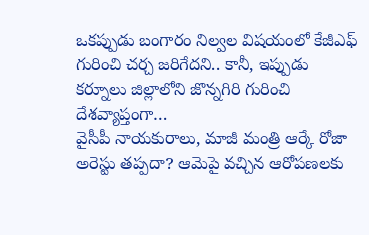ఒకప్పుడు బంగారం నిల్వల విషయంలో కేజీఎఫ్ గురించి చర్చ జరిగేదని.. కానీ, ఇప్పుడు కర్నూలు జిల్లాలోని జొన్నగిరి గురించి దేశవ్యాప్తంగా…
వైసీపీ నాయకురాలు, మాజీ మంత్రి ఆర్కే రోజా అరెస్టు తప్పదా? ఆమెపై వచ్చిన ఆరోపణలకు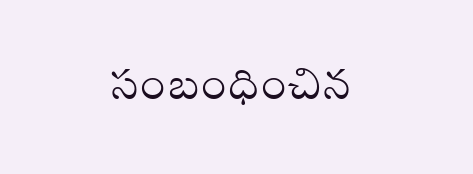సంబంధించిన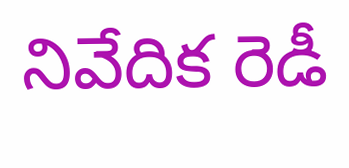నివేదిక రెడీ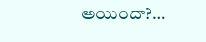అయిందా?…